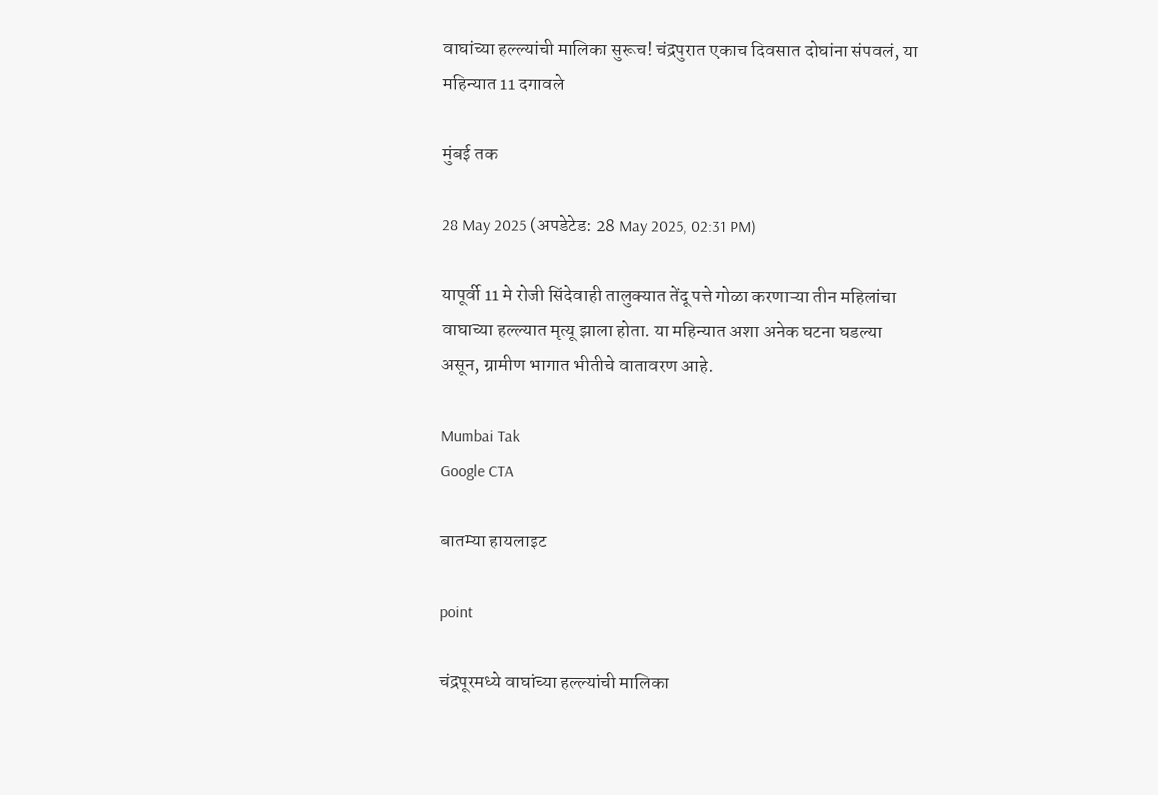वाघांच्या हल्ल्यांची मालिका सुरूच! चंद्रपुरात एकाच दिवसात दोघांना संपवलं, या महिन्यात 11 दगावले

मुंबई तक

28 May 2025 (अपडेटेड: 28 May 2025, 02:31 PM)

यापूर्वी 11 मे रोजी सिंदेवाही तालुक्यात तेंदू पत्ते गोळा करणाऱ्या तीन महिलांचा वाघाच्या हल्ल्यात मृत्यू झाला होता. या महिन्यात अशा अनेक घटना घडल्या असून, ग्रामीण भागात भीतीचे वातावरण आहे.

Mumbai Tak
Google CTA

बातम्या हायलाइट

point

चंद्रपूरमध्ये वाघांच्या हल्ल्यांची मालिका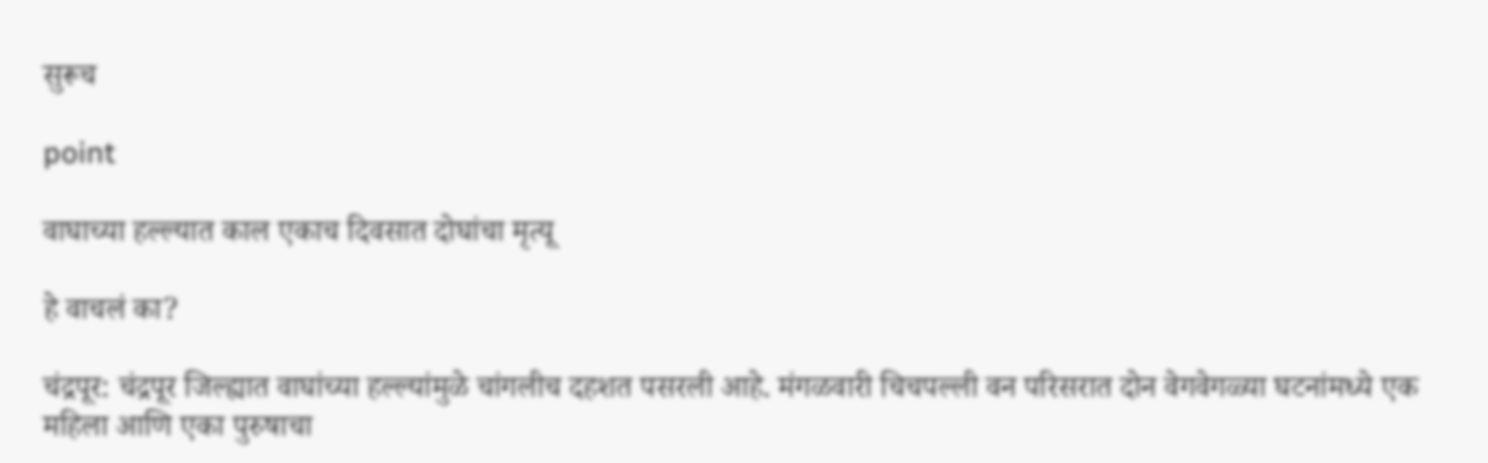सुरूच

point

वाघाच्या हल्ल्यात काल एकाच दिवसात दोघांचा मृत्यू

हे वाचलं का?

चंद्रपूर: चंद्रपूर जिल्ह्यात वाघांच्या हल्ल्यांमुळे चांगलीच दहशत पसरली आहे. मंगळवारी चिचपल्ली वन परिसरात दोन वेगवेगळ्या घटनांमध्ये एक महिला आणि एका पुरुषाचा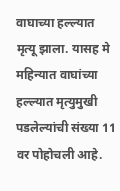वाघाच्या हल्ल्यात मृत्यू झाला. यासह मे महिन्यात वाघांच्या हल्ल्यात मृत्युमुखी पडलेल्यांची संख्या 11 वर पोहोचली आहे.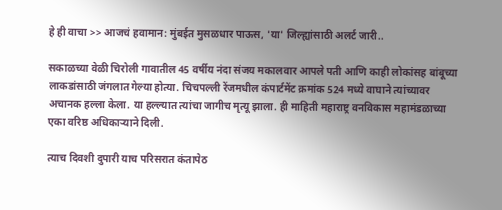हे ही वाचा >> आजचं हवामान: मुंबईत मुसळधार पाऊस, 'या' जिल्ह्यांसाठी अलर्ट जारी..

सकाळच्या वेळी चिरोली गावातील 45 वर्षीय नंदा संजय मकालवार आपले पती आणि काही लोकांसह बांबूच्या लाकडांसाठी जंगलात गेल्या होत्या. चिचपल्ली रेंजमधील कंपार्टमेंट क्रमांक 524 मध्ये वाघाने त्यांच्यावर अचानक हल्ला केला. या हल्ल्यात त्यांचा जागीच मृत्यू झाला. ही माहिती महाराष्ट्र वनविकास महामंडळाच्या एका वरिष्ठ अधिकाऱ्याने दिली.

त्याच दिवशी दुपारी याच परिसरात कंतापेठ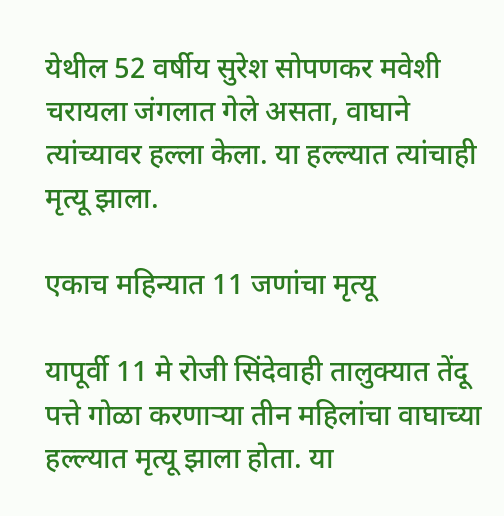येथील 52 वर्षीय सुरेश सोपणकर मवेशी चरायला जंगलात गेले असता, वाघाने त्यांच्यावर हल्ला केला. या हल्ल्यात त्यांचाही मृत्यू झाला.

एकाच महिन्यात 11 जणांचा मृत्यू

यापूर्वी 11 मे रोजी सिंदेवाही तालुक्यात तेंदू पत्ते गोळा करणाऱ्या तीन महिलांचा वाघाच्या हल्ल्यात मृत्यू झाला होता. या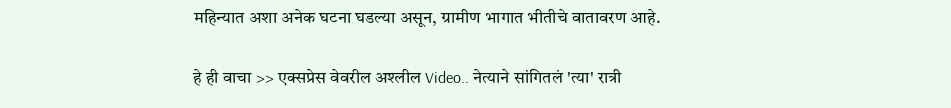महिन्यात अशा अनेक घटना घडल्या असून, ग्रामीण भागात भीतीचे वातावरण आहे.

हे ही वाचा >> एक्सप्रेस वेवरील अश्लील Video.. नेत्याने सांगितलं 'त्या' रात्री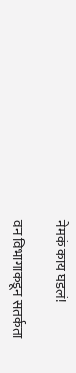नेमकं काय घडलं!

वन विभागाकडून सतर्कता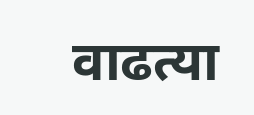वाढत्या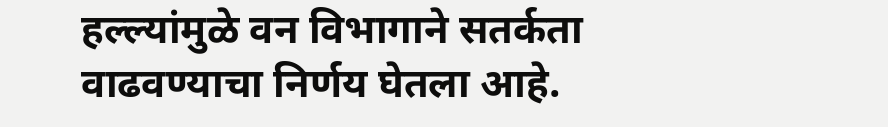हल्ल्यांमुळे वन विभागाने सतर्कता वाढवण्याचा निर्णय घेतला आहे.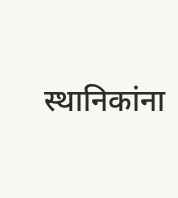स्थानिकांना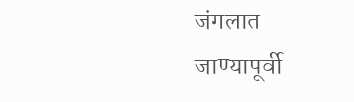जंगलात जाण्यापूर्वी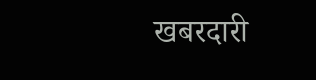खबरदारी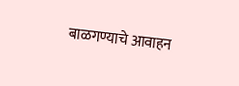बाळगण्याचे आवाहन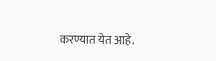करण्यात येत आहे.